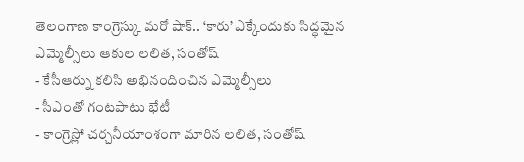తెలంగాణ కాంగ్రెస్కు మరో షాక్.. ‘కారు’ ఎక్కేందుకు సిద్ధమైన ఎమ్మెల్సీలు ఆకుల లలిత, సంతోష్
- కేసీఆర్ను కలిసి అభినందించిన ఎమ్మెల్సీలు
- సీఎంతో గంటపాటు భేటీ
- కాంగ్రెస్లో చర్చనీయాంశంగా మారిన లలిత, సంతోష్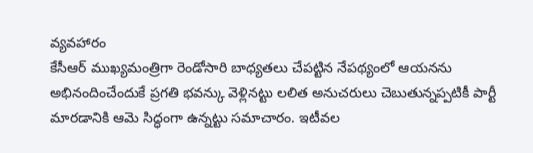వ్యవహారం
కేసీఆర్ ముఖ్యమంత్రిగా రెండోసారి బాధ్యతలు చేపట్టిన నేపథ్యంలో ఆయనను అభినందించేందుకే ప్రగతి భవన్కు వెళ్లినట్టు లలిత అనుచరులు చెబుతున్నప్పటికీ పార్టీ మారడానికి ఆమె సిద్ధంగా ఉన్నట్టు సమాచారం. ఇటీవల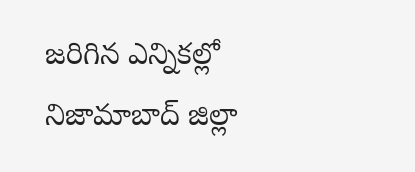జరిగిన ఎన్నికల్లో నిజామాబాద్ జిల్లా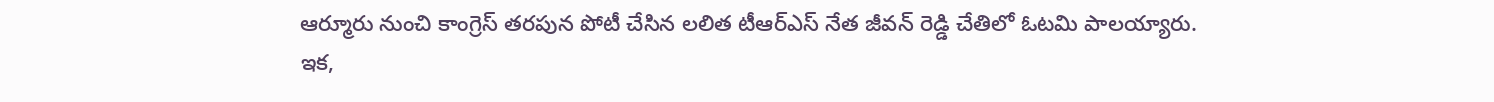ఆర్మూరు నుంచి కాంగ్రెస్ తరపున పోటీ చేసిన లలిత టీఆర్ఎస్ నేత జీవన్ రెడ్డి చేతిలో ఓటమి పాలయ్యారు.
ఇక,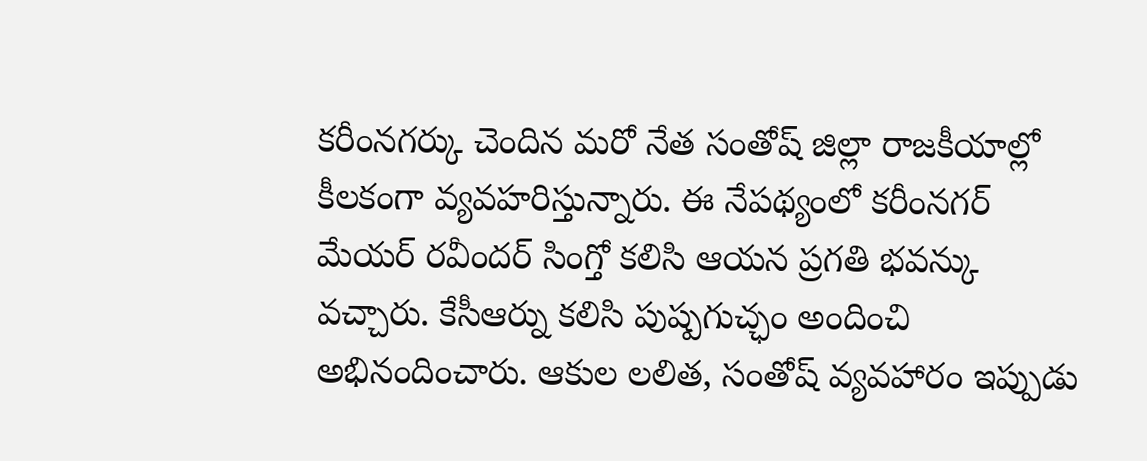కరీంనగర్కు చెందిన మరో నేత సంతోష్ జిల్లా రాజకీయాల్లో కీలకంగా వ్యవహరిస్తున్నారు. ఈ నేపథ్యంలో కరీంనగర్ మేయర్ రవీందర్ సింగ్తో కలిసి ఆయన ప్రగతి భవన్కు వచ్చారు. కేసీఆర్ను కలిసి పుష్పగుచ్ఛం అందించి అభినందించారు. ఆకుల లలిత, సంతోష్ వ్యవహారం ఇప్పుడు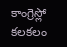కాంగ్రెస్లో కలకలం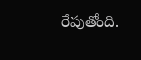రేపుతోంది.